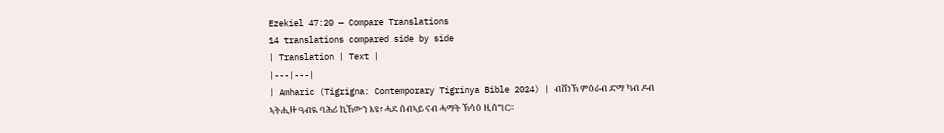Ezekiel 47:20 — Compare Translations
14 translations compared side by side
| Translation | Text |
|---|---|
| Amharic (Tigrigna: Contemporary Tigrinya Bible 2024) | ብሸነኽ ምዕራብ ድማ ካብ ዶብ ኣትሒዙ ዓብዪ ባሕሪ ኪኸውን እዩ፣ ሓደ ሰብኣይ ናብ ሓማት ኽሳዕ ዚሰግር።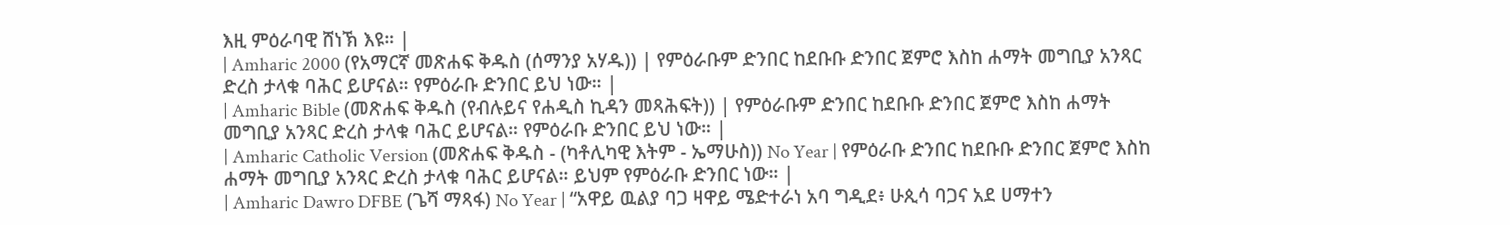እዚ ምዕራባዊ ሸነኽ እዩ። |
| Amharic 2000 (የአማርኛ መጽሐፍ ቅዱስ (ሰማንያ አሃዱ)) | የምዕራቡም ድንበር ከደቡቡ ድንበር ጀምሮ እስከ ሐማት መግቢያ አንጻር ድረስ ታላቁ ባሕር ይሆናል። የምዕራቡ ድንበር ይህ ነው። |
| Amharic Bible (መጽሐፍ ቅዱስ (የብሉይና የሐዲስ ኪዳን መጻሕፍት)) | የምዕራቡም ድንበር ከደቡቡ ድንበር ጀምሮ እስከ ሐማት መግቢያ አንጻር ድረስ ታላቁ ባሕር ይሆናል። የምዕራቡ ድንበር ይህ ነው። |
| Amharic Catholic Version (መጽሐፍ ቅዱስ - (ካቶሊካዊ እትም - ኤማሁስ)) No Year | የምዕራቡ ድንበር ከደቡቡ ድንበር ጀምሮ እስከ ሐማት መግቢያ አንጻር ድረስ ታላቁ ባሕር ይሆናል። ይህም የምዕራቡ ድንበር ነው። |
| Amharic Dawro DFBE (ጌሻ ማጻፋ) No Year | “አዋይ ዉልያ ባጋ ዛዋይ ሜድተራነ አባ ግዲደ፥ ሁጲሳ ባጋና አደ ሀማተን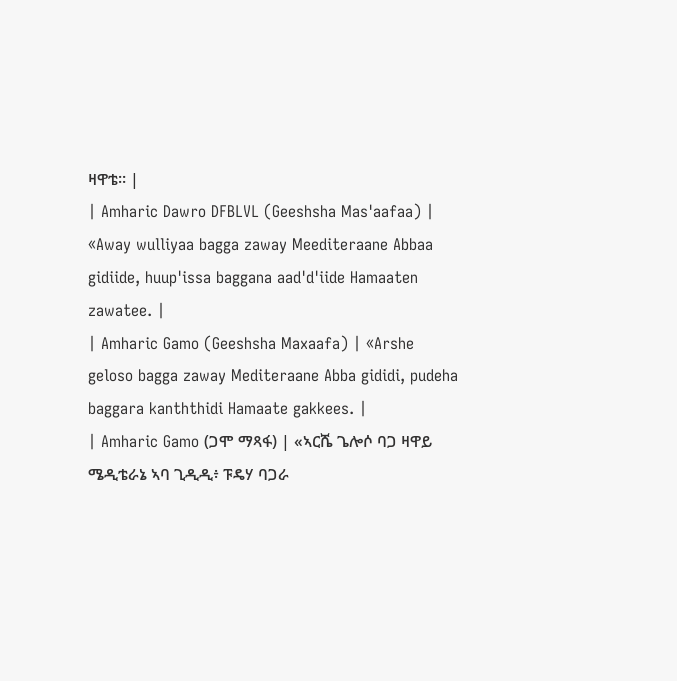ዛዋቴ። |
| Amharic Dawro DFBLVL (Geeshsha Mas'aafaa) | «Away wulliyaa bagga zaway Meediteraane Abbaa gidiide, huup'issa baggana aad'd'iide Hamaaten zawatee. |
| Amharic Gamo (Geeshsha Maxaafa) | «Arshe geloso bagga zaway Mediteraane Abba gididi, pudeha baggara kanththidi Hamaate gakkees. |
| Amharic Gamo (ጋሞ ማጻፋ) | «ኣርሼ ጌሎሶ ባጋ ዛዋይ ሜዲቴራኔ ኣባ ጊዲዲ፥ ፑዴሃ ባጋራ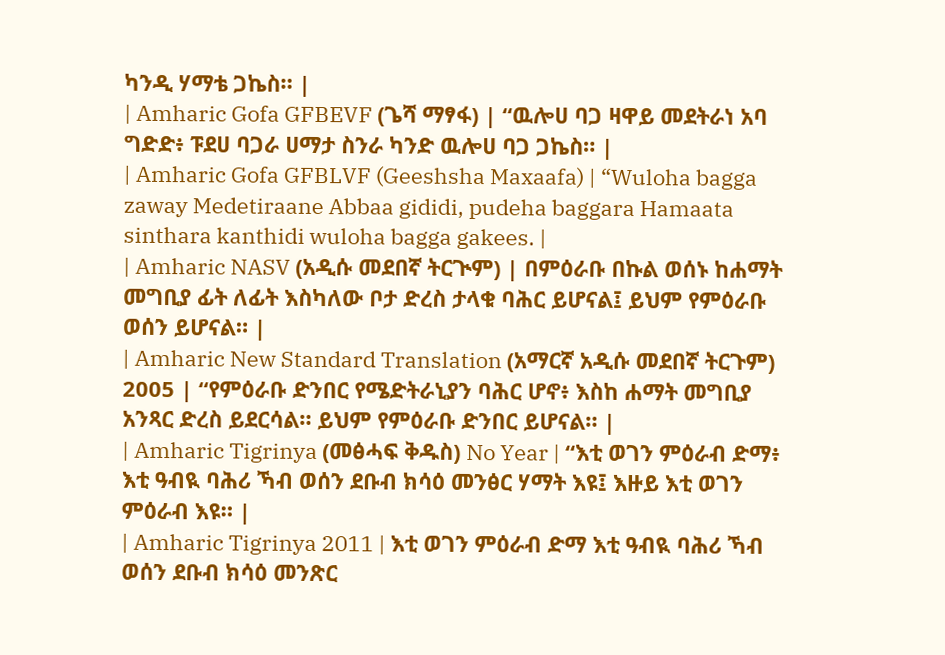ካንዲ ሃማቴ ጋኬስ። |
| Amharic Gofa GFBEVF (ጌሻ ማፃፋ) | “ዉሎሀ ባጋ ዛዋይ መደትራነ አባ ግድድ፥ ፑደሀ ባጋራ ሀማታ ስንራ ካንድ ዉሎሀ ባጋ ጋኬስ። |
| Amharic Gofa GFBLVF (Geeshsha Maxaafa) | “Wuloha bagga zaway Medetiraane Abbaa gididi, pudeha baggara Hamaata sinthara kanthidi wuloha bagga gakees. |
| Amharic NASV (አዲሱ መደበኛ ትርጒም) | በምዕራቡ በኩል ወሰኑ ከሐማት መግቢያ ፊት ለፊት እስካለው ቦታ ድረስ ታላቁ ባሕር ይሆናል፤ ይህም የምዕራቡ ወሰን ይሆናል። |
| Amharic New Standard Translation (አማርኛ አዲሱ መደበኛ ትርጉም) 2005 | “የምዕራቡ ድንበር የሜድትራኒያን ባሕር ሆኖ፥ እስከ ሐማት መግቢያ አንጻር ድረስ ይደርሳል። ይህም የምዕራቡ ድንበር ይሆናል። |
| Amharic Tigrinya (መፅሓፍ ቅዱስ) No Year | “እቲ ወገን ምዕራብ ድማ፥ እቲ ዓብዪ ባሕሪ ኻብ ወሰን ደቡብ ክሳዕ መንፅር ሃማት እዩ፤ እዙይ እቲ ወገን ምዕራብ እዩ። |
| Amharic Tigrinya 2011 | እቲ ወገን ምዕራብ ድማ እቲ ዓብዪ ባሕሪ ኻብ ወሰን ደቡብ ክሳዕ መንጽር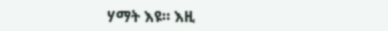ሃማት እዩ። እዚ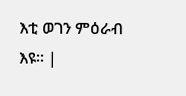እቲ ወገን ምዕራብ እዩ። |